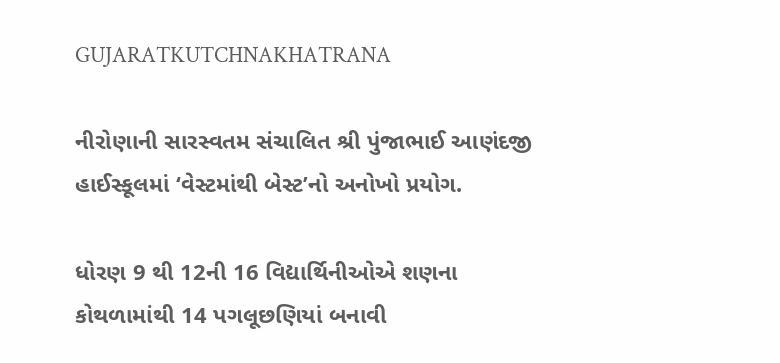GUJARATKUTCHNAKHATRANA

નીરોણાની સારસ્વતમ સંચાલિત શ્રી પુંજાભાઈ આણંદજી હાઈસ્કૂલમાં ‘વેસ્ટમાંથી બેસ્ટ’નો અનોખો પ્રયોગ.

ધોરણ 9 થી 12ની 16 વિદ્યાર્થિનીઓએ શણના કોથળામાંથી 14 પગલૂછણિયાં બનાવી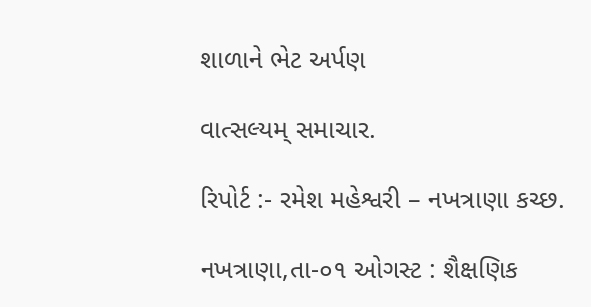શાળાને ભેટ અર્પણ

વાત્સલ્યમ્ સમાચાર.

રિપોર્ટ :- રમેશ મહેશ્વરી – નખત્રાણા કચ્છ.

નખત્રાણા,તા-૦૧ ઓગસ્ટ : શૈક્ષણિક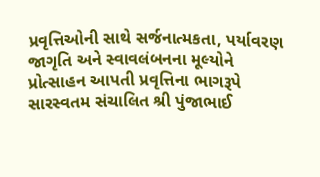પ્રવૃત્તિઓની સાથે સર્જનાત્મકતા, પર્યાવરણ જાગૃતિ અને સ્વાવલંબનના મૂલ્યોને પ્રોત્સાહન આપતી પ્રવૃત્તિના ભાગરૂપે સારસ્વતમ સંચાલિત શ્રી પુંજાભાઈ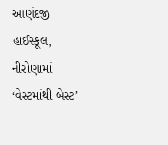આણંદજી હાઈસ્કૂલ, નીરોણામાં ‘વેસ્ટમાંથી બેસ્ટ’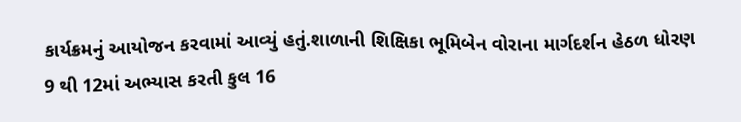કાર્યક્રમનું આયોજન કરવામાં આવ્યું હતું.શાળાની શિક્ષિકા ભૂમિબેન વોરાના માર્ગદર્શન હેઠળ ધોરણ 9 થી 12માં અભ્યાસ કરતી કુલ 16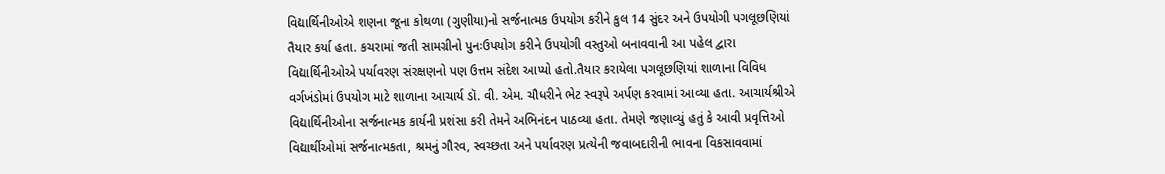વિદ્યાર્થિનીઓએ શણના જૂના કોથળા (ગુણીયા)નો સર્જનાત્મક ઉપયોગ કરીને કુલ 14 સુંદર અને ઉપયોગી પગલૂછણિયાં તૈયાર કર્યા હતા. કચરામાં જતી સામગ્રીનો પુનઃઉપયોગ કરીને ઉપયોગી વસ્તુઓ બનાવવાની આ પહેલ દ્વારા વિદ્યાર્થિનીઓએ પર્યાવરણ સંરક્ષણનો પણ ઉત્તમ સંદેશ આપ્યો હતો.તૈયાર કરાયેલા પગલૂછણિયાં શાળાના વિવિધ વર્ગખંડોમાં ઉપયોગ માટે શાળાના આચાર્ય ડૉ. વી. એમ. ચૌધરીને ભેટ સ્વરૂપે અર્પણ કરવામાં આવ્યા હતા. આચાર્યશ્રીએ વિદ્યાર્થિનીઓના સર્જનાત્મક કાર્યની પ્રશંસા કરી તેમને અભિનંદન પાઠવ્યા હતા. તેમણે જણાવ્યું હતું કે આવી પ્રવૃત્તિઓ વિદ્યાર્થીઓમાં સર્જનાત્મકતા, શ્રમનું ગૌરવ, સ્વચ્છતા અને પર્યાવરણ પ્રત્યેની જવાબદારીની ભાવના વિકસાવવામાં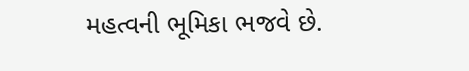મહત્વની ભૂમિકા ભજવે છે.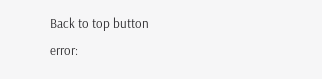Back to top button
error: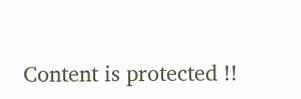Content is protected !!